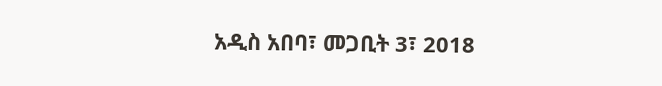አዲስ አበባ፣ መጋቢት 3፣ 2018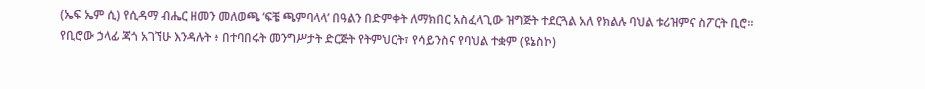(ኤፍ ኤም ሲ) የሲዳማ ብሔር ዘመን መለወጫ ‘ፍቼ ጫምባላላ’ በዓልን በድምቀት ለማክበር አስፈላጊው ዝግጅት ተደርጓል አለ የክልሉ ባህል ቱሪዝምና ስፖርት ቢሮ፡፡
የቢሮው ኃላፊ ጃጎ አገኘሁ እንዳሉት ፥ በተባበሩት መንግሥታት ድርጅት የትምህርት፣ የሳይንስና የባህል ተቋም (ዩኔስኮ)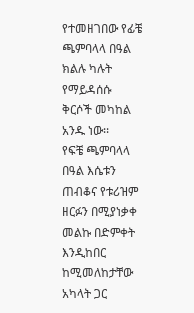የተመዘገበው የፊቼ ጫምባላላ በዓል ክልሉ ካሉት የማይዳሰሱ ቅርሶች መካከል አንዱ ነው፡፡
የፍቼ ጫምባላላ በዓል እሴቱን ጠብቆና የቱሪዝም ዘርፉን በሚያነቃቀ መልኩ በድምቀት እንዲከበር ከሚመለከታቸው አካላት ጋር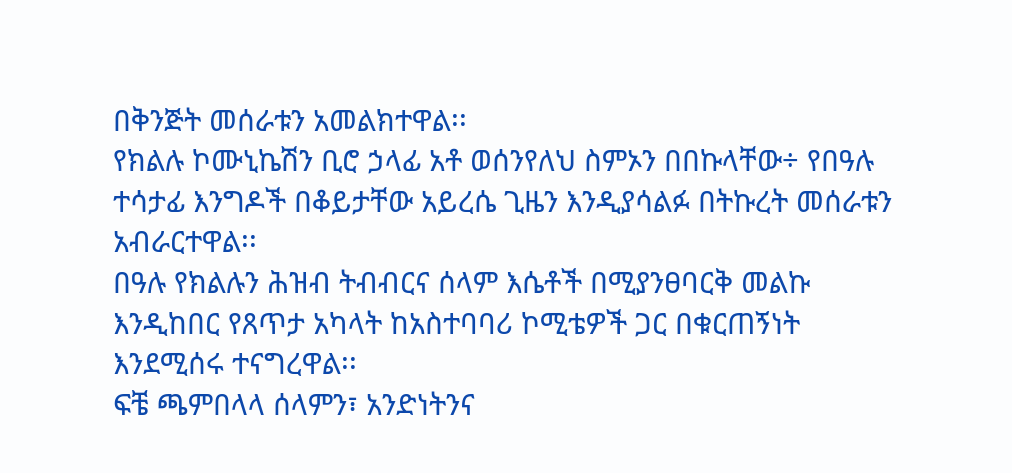በቅንጅት መሰራቱን አመልክተዋል፡፡
የክልሉ ኮሙኒኬሽን ቢሮ ኃላፊ አቶ ወሰንየለህ ስምኦን በበኩላቸው÷ የበዓሉ ተሳታፊ እንግዶች በቆይታቸው አይረሴ ጊዜን እንዲያሳልፉ በትኩረት መሰራቱን አብራርተዋል፡፡
በዓሉ የክልሉን ሕዝብ ትብብርና ሰላም እሴቶች በሚያንፀባርቅ መልኩ እንዲከበር የጸጥታ አካላት ከአስተባባሪ ኮሚቴዎች ጋር በቁርጠኝነት እንደሚሰሩ ተናግረዋል፡፡
ፍቼ ጫምበላላ ሰላምን፣ አንድነትንና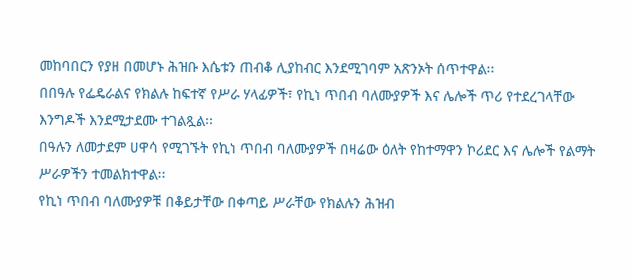መከባበርን የያዘ በመሆኑ ሕዝቡ እሴቱን ጠብቆ ሊያከብር እንደሚገባም አጽንኦት ሰጥተዋል፡፡
በበዓሉ የፌዴራልና የክልሉ ከፍተኛ የሥራ ሃላፊዎች፣ የኪነ ጥበብ ባለሙያዎች እና ሌሎች ጥሪ የተደረገላቸው እንግዶች እንደሚታደሙ ተገልጿል፡፡
በዓሉን ለመታደም ሀዋሳ የሚገኙት የኪነ ጥበብ ባለሙያዎች በዛሬው ዕለት የከተማዋን ኮሪደር እና ሌሎች የልማት ሥራዎችን ተመልክተዋል፡፡
የኪነ ጥበብ ባለሙያዎቹ በቆይታቸው በቀጣይ ሥራቸው የክልሉን ሕዝብ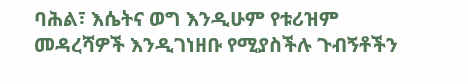ባሕል፣ እሴትና ወግ እንዲሁም የቱሪዝም መዳረሻዎች እንዲገነዘቡ የሚያስችሉ ጉብኝቶችን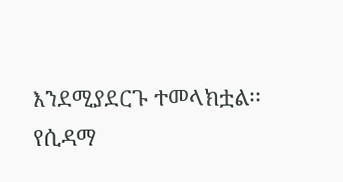እንደሚያደርጉ ተመላክቷል፡፡
የሲዳማ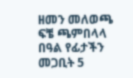ዘመን መለወጫ ፍቼ ጫምበላላ በዓል የፊታችን መጋቢት 5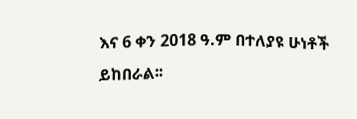እና 6 ቀን 2018 ዓ.ም በተለያዩ ሁነቶች ይከበራል፡፡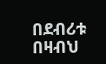በደብሪቱ በዛብህ